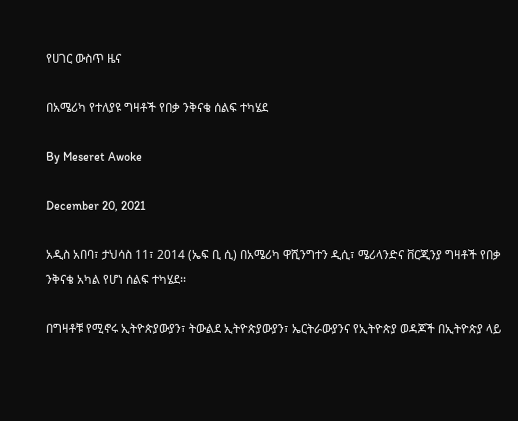የሀገር ውስጥ ዜና

በአሜሪካ የተለያዩ ግዛቶች የበቃ ንቅናቄ ሰልፍ ተካሄደ

By Meseret Awoke

December 20, 2021

አዲስ አበባ፣ ታህሳስ 11፣ 2014 (ኤፍ ቢ ሲ) በአሜሪካ ዋሺንግተን ዲሲ፣ ሜሪላንድና ቨርጂንያ ግዛቶች የበቃ ንቅናቄ አካል የሆነ ሰልፍ ተካሄደ፡፡

በግዛቶቹ የሚኖሩ ኢትዮጵያውያን፣ ትውልደ ኢትዮጵያውያን፣ ኤርትራውያንና የኢትዮጵያ ወዳጆች በኢትዮጵያ ላይ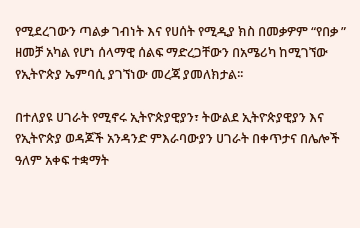የሚደረገውን ጣልቃ ገብነት እና የሀሰት የሚዲያ ክስ በመቃዎም “የበቃ ” ዘመቻ አካል የሆነ ሰላማዊ ሰልፍ ማድረጋቸውን በአሜሪካ ከሚገኘው የኢትዮጵያ ኤምባሲ ያገኘነው መረጃ ያመለክታል፡፡

በተለያዩ ሀገራት የሚኖሩ ኢትዮጵያዊያን፣ ትውልደ ኢትዮጵያዊያን እና የኢትዮጵያ ወዳጆች አንዳንድ ምእራባውያን ሀገራት በቀጥታና በሌሎች ዓለም አቀፍ ተቋማት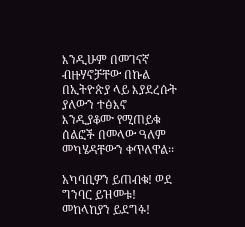እንዲሁም በመገናኛ ብዙሃኖቻቸው በኩል በኢትዮጵያ ላይ እያደረሱት ያለውን ተፅእኖ እንዲያቆሙ የሚጠይቁ ሰልፎች በመላው ዓለም መካሄዳቸውን ቀጥለዋል፡፡

አካባቢዎን ይጠብቁ! ወደ ግንባር ይዝመቱ! መከላከያን ይደግፉ!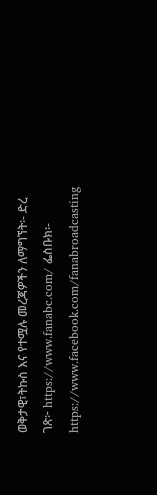ወቅታዊ፣ትኩስ እና የተሟሉ መረጃዎችን ለማግኘት፡- ድረ ገጽ፦ https://www.fanabc.com/ ፌስቡክ፡- https://www.facebook.com/fanabroadcasting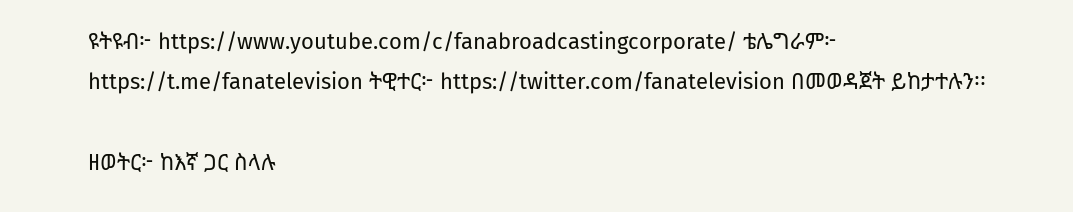ዩትዩብ፦ https://www.youtube.com/c/fanabroadcastingcorporate/ ቴሌግራም፦ https://t.me/fanatelevision ትዊተር፦ https://twitter.com/fanatelevision በመወዳጀት ይከታተሉን፡፡

ዘወትር፦ ከእኛ ጋር ስላሉ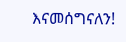እናመሰግናለን!